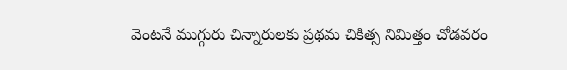వెంటనే ముగ్గురు చిన్నారులకు ప్రథమ చికిత్స నిమిత్తం చోడవరం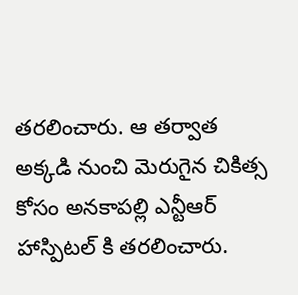తరలించారు. ఆ తర్వాత అక్కడి నుంచి మెరుగైన చికిత్స కోసం అనకాపల్లి ఎన్టీఆర్ హాస్పిటల్ కి తరలించారు.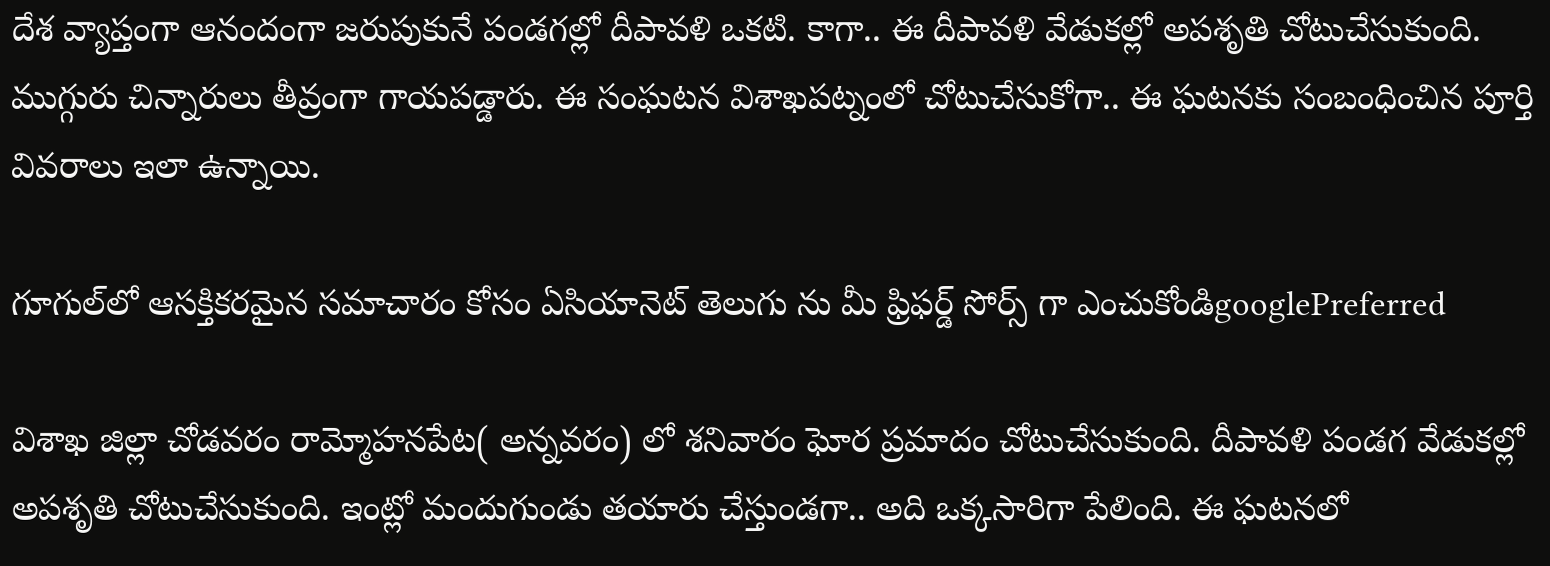దేశ వ్యాప్తంగా ఆనందంగా జరుపుకునే పండగల్లో దీపావళి ఒకటి. కాగా.. ఈ దీపావళి వేడుకల్లో అపశృతి చోటుచేసుకుంది. ముగ్గురు చిన్నారులు తీవ్రంగా గాయపడ్డారు. ఈ సంఘటన విశాఖపట్నంలో చోటుచేసుకోగా.. ఈ ఘటనకు సంబంధించిన పూర్తి వివరాలు ఇలా ఉన్నాయి.

గూగుల్‌లో ఆసక్తికరమైన సమాచారం కోసం ఏసియానెట్ తెలుగు ను మీ ఫ్రిఫర్డ్ సోర్స్ గా ఎంచుకోండిgooglePreferred

విశాఖ జిల్లా చోడవరం రామ్మోహనపేట( అన్నవరం) లో శనివారం ఘోర ప్రమాదం చోటుచేసుకుంది. దీపావళి పండగ వేడుకల్లో అపశృతి చోటుచేసుకుంది. ఇంట్లో మందుగుండు తయారు చేస్తుండగా.. అది ఒక్కసారిగా పేలింది. ఈ ఘటనలో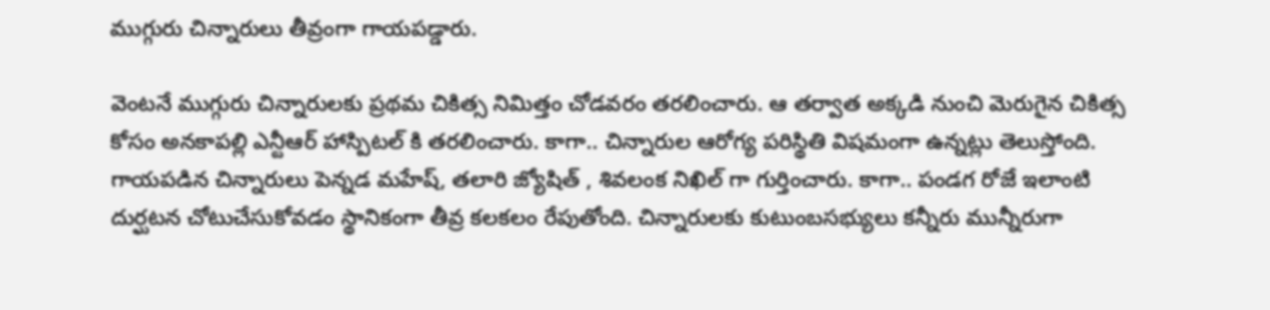ముగ్గురు చిన్నారులు తీవ్రంగా గాయపడ్డారు.

వెంటనే ముగ్గురు చిన్నారులకు ప్రథమ చికిత్స నిమిత్తం చోడవరం తరలించారు. ఆ తర్వాత అక్కడి నుంచి మెరుగైన చికిత్స కోసం అనకాపల్లి ఎన్టీఆర్ హాస్పిటల్ కి తరలించారు. కాగా.. చిన్నారుల ఆరోగ్య పరిస్థితి విషమంగా ఉన్నట్లు తెలుస్తోంది. గాయపడిన చిన్నారులు పెన్నడ మహేష్, తలారి జ్యోషిత్ , శివలంక నిఖిల్ గా గుర్తించారు. కాగా.. పండగ రోజే ఇలాంటి దుర్ఘటన చోటుచేసుకోవడం స్థానికంగా తీవ్ర కలకలం రేపుతోంది. చిన్నారులకు కుటుంబసభ్యులు కన్నీరు మున్నీరుగా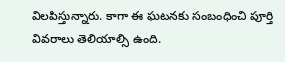విలపిస్తున్నారు. కాగా ఈ ఘటనకు సంబంధించి పూర్తి వివరాలు తెలియాల్సి ఉంది.